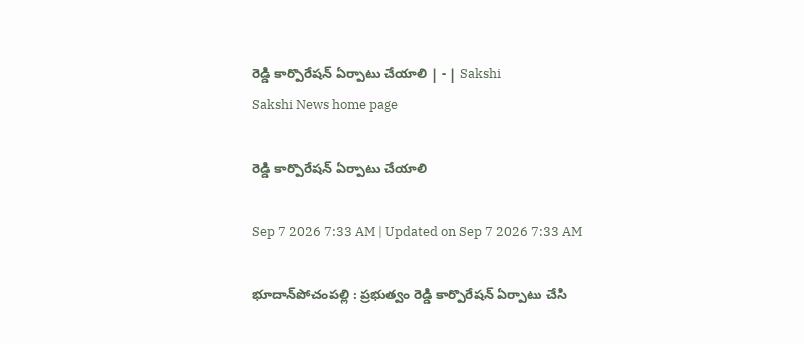రెడ్డి కార్పొరేషన్‌ ఏర్పాటు చేయాలి | - | Sakshi
Sakshi News home page

రెడ్డి కార్పొరేషన్‌ ఏర్పాటు చేయాలి

Sep 7 2026 7:33 AM | Updated on Sep 7 2026 7:33 AM

భూదాన్‌పోచంపల్లి : ప్రభుత్వం రెడ్డి కార్పొరేషన్‌ ఏర్పాటు చేసి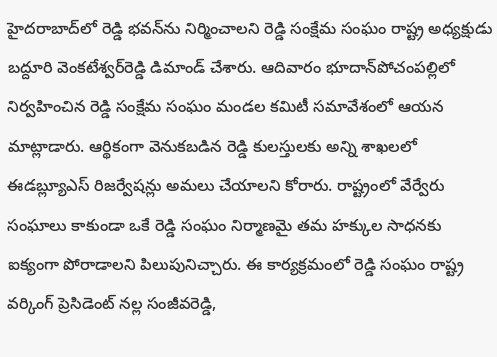హైదరాబాద్‌లో రెడ్డి భవన్‌ను నిర్మించాలని రెడ్డి సంక్షేమ సంఘం రాష్ట్ర అధ్యక్షుడు బద్దూరి వెంకటేశ్వర్‌రెడ్డి డిమాండ్‌ చేశారు. ఆదివారం భూదాన్‌పోచంపల్లిలో నిర్వహించిన రెడ్డి సంక్షేమ సంఘం మండల కమిటీ సమావేశంలో ఆయన మాట్లాడారు. ఆర్థికంగా వెనుకబడిన రెడ్డి కులస్తులకు అన్ని శాఖలలో ఈడబ్ల్యూఎస్‌ రిజర్వేషన్లు అమలు చేయాలని కోరారు. రాష్ట్రంలో వేర్వేరు సంఘాలు కాకుండా ఒకే రెడ్డి సంఘం నిర్మాణమై తమ హక్కుల సాధనకు ఐక్యంగా పోరాడాలని పిలుపునిచ్చారు. ఈ కార్యక్రమంలో రెడ్డి సంఘం రాష్ట్ర వర్కింగ్‌ ప్రెసిడెంట్‌ నల్ల సంజీవరెడ్డి,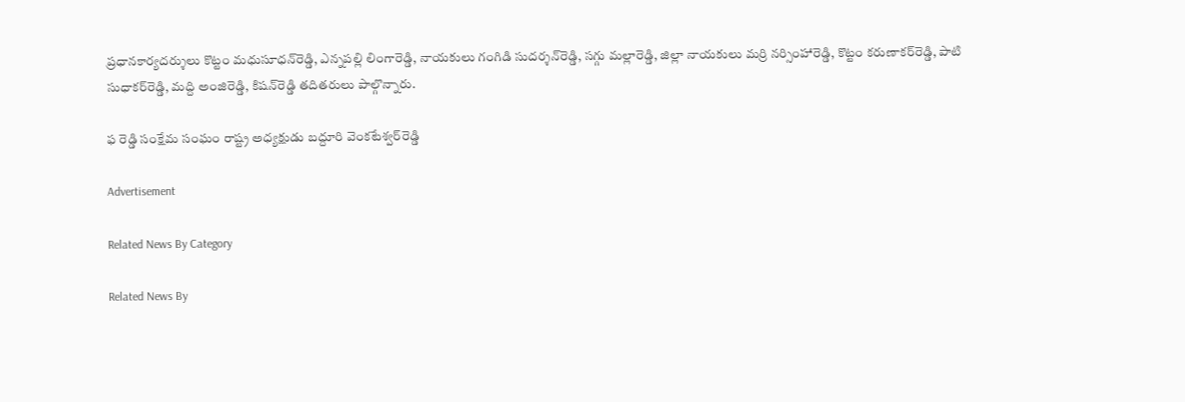ప్రధానకార్యదర్శులు కొట్టం మధుసూధన్‌రెడ్డి, ఎన్నపల్లి లింగారెడ్డి, నాయకులు గంగిడి సుదర్శన్‌రెడ్డి, సగ్గు మల్లారెడ్డి, జిల్లా నాయకులు మర్రి నర్సింహారెడ్డి, కొట్టం కరుణాకర్‌రెడ్డి, పాటి సుధాకర్‌రెడ్డి, మద్ది అంజిరెడ్డి, కిషన్‌రెడ్డి తదితరులు పాల్గొన్నారు.

ఫ రెడ్డి సంక్షేమ సంఘం రాష్ట్ర అధ్యక్షుడు బద్దూరి వెంకటేశ్వర్‌రెడ్డి

Advertisement

Related News By Category

Related News By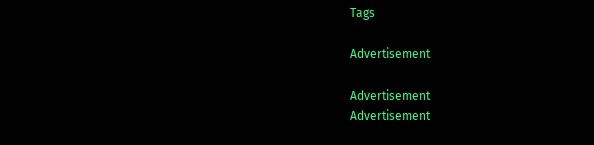Tags

Advertisement

Advertisement
Advertisement